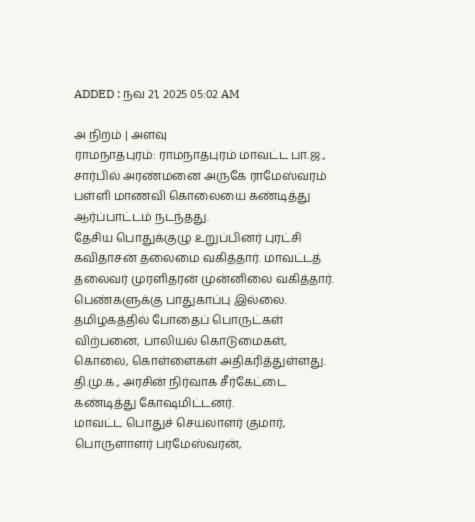ADDED : நவ 21, 2025 05:02 AM

அ நிறம் | அளவு
ராமநாதபுரம்: ராமநாதபுரம் மாவட்ட பா.ஜ., சார்பில் அரண்மனை அருகே ராமேஸ்வரம் பள்ளி மாணவி கொலையை கண்டித்து ஆர்ப்பாட்டம் நடந்தது.
தேசிய பொதுக்குழு உறுப்பினர் புரட்சி கவிதாசன் தலைமை வகித்தார். மாவட்டத் தலைவர் முரளிதரன் முன்னிலை வகித்தார். பெண்களுக்கு பாதுகாப்பு இல்லை.
தமிழகத்தில் போதைப் பொருட்கள் விற்பனை, பாலியல் கொடுமைகள், கொலை, கொள்ளைகள் அதிகரித்துள்ளது. தி.மு.க., அரசின் நிர்வாக சீர்கேட்டை கண்டித்து கோஷமிட்டனர்.
மாவட்ட பொதுச் செயலாளர் குமார், பொருளாளர் பரமேஸ்வரன்,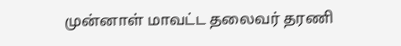முன்னாள் மாவட்ட தலைவர் தரணி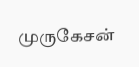முருகேசன்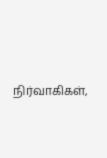நிர்வாகிகள்,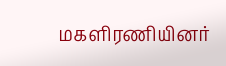மகளிரணியினர்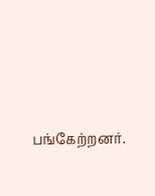பங்கேற்றனர்.